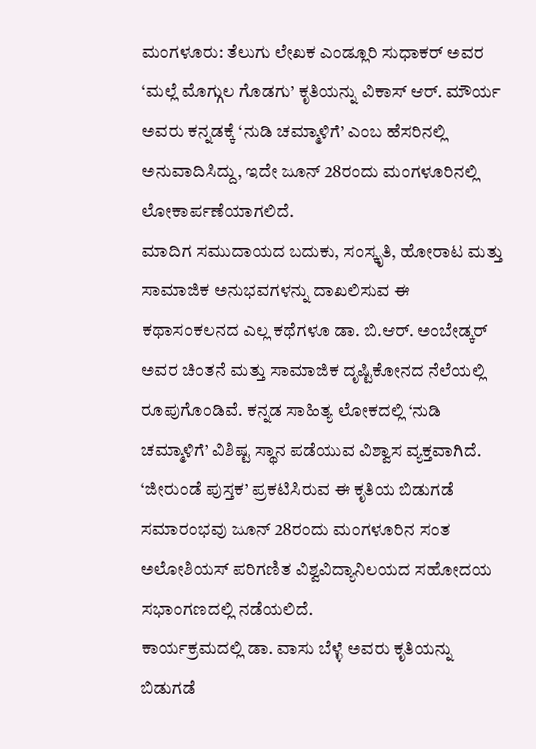ಮಂಗಳೂರು: ತೆಲುಗು ಲೇಖಕ ಎಂಡ್ಲೂರಿ ಸುಧಾಕರ್ ಅವರ ‘ಮಲ್ಲೆ ಮೊಗ್ಗುಲ ಗೊಡಗು’ ಕೃತಿಯನ್ನು ವಿಕಾಸ್ ಆರ್. ಮೌರ್ಯ ಅವರು ಕನ್ನಡಕ್ಕೆ ‘ನುಡಿ ಚಮ್ಮಾಳಿಗೆ’ ಎಂಬ ಹೆಸರಿನಲ್ಲಿ ಅನುವಾದಿಸಿದ್ದು, ಇದೇ ಜೂನ್ 28ರಂದು ಮಂಗಳೂರಿನಲ್ಲಿ ಲೋಕಾರ್ಪಣೆಯಾಗಲಿದೆ.
ಮಾದಿಗ ಸಮುದಾಯದ ಬದುಕು, ಸಂಸ್ಕೃತಿ, ಹೋರಾಟ ಮತ್ತು ಸಾಮಾಜಿಕ ಅನುಭವಗಳನ್ನು ದಾಖಲಿಸುವ ಈ ಕಥಾಸಂಕಲನದ ಎಲ್ಲ ಕಥೆಗಳೂ ಡಾ. ಬಿ.ಆರ್. ಅಂಬೇಡ್ಕರ್ ಅವರ ಚಿಂತನೆ ಮತ್ತು ಸಾಮಾಜಿಕ ದೃಷ್ಟಿಕೋನದ ನೆಲೆಯಲ್ಲಿ ರೂಪುಗೊಂಡಿವೆ. ಕನ್ನಡ ಸಾಹಿತ್ಯ ಲೋಕದಲ್ಲಿ ‘ನುಡಿ ಚಮ್ಮಾಳಿಗೆ’ ವಿಶಿಷ್ಟ ಸ್ಥಾನ ಪಡೆಯುವ ವಿಶ್ವಾಸ ವ್ಯಕ್ತವಾಗಿದೆ.
‘ಜೀರುಂಡೆ ಪುಸ್ತಕ’ ಪ್ರಕಟಿಸಿರುವ ಈ ಕೃತಿಯ ಬಿಡುಗಡೆ ಸಮಾರಂಭವು ಜೂನ್ 28ರಂದು ಮಂಗಳೂರಿನ ಸಂತ ಅಲೋಶಿಯಸ್ ಪರಿಗಣಿತ ವಿಶ್ವವಿದ್ಯಾನಿಲಯದ ಸಹೋದಯ ಸಭಾಂಗಣದಲ್ಲಿ ನಡೆಯಲಿದೆ.
ಕಾರ್ಯಕ್ರಮದಲ್ಲಿ ಡಾ. ವಾಸು ಬೆಳ್ಳೆ ಅವರು ಕೃತಿಯನ್ನು ಬಿಡುಗಡೆ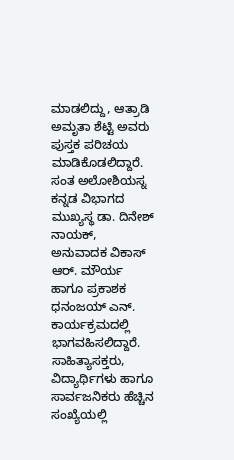ಮಾಡಲಿದ್ದು, ಆತ್ರಾಡಿ ಅಮೃತಾ ಶೆಟ್ಟಿ ಅವರು ಪುಸ್ತಕ ಪರಿಚಯ ಮಾಡಿಕೊಡಲಿದ್ದಾರೆ. ಸಂತ ಅಲೋಶಿಯಸ್ನ ಕನ್ನಡ ವಿಭಾಗದ ಮುಖ್ಯಸ್ಥ ಡಾ. ದಿನೇಶ್ ನಾಯಕ್, ಅನುವಾದಕ ವಿಕಾಸ್ ಆರ್. ಮೌರ್ಯ ಹಾಗೂ ಪ್ರಕಾಶಕ ಧನಂಜಯ್ ಎನ್. ಕಾರ್ಯಕ್ರಮದಲ್ಲಿ ಭಾಗವಹಿಸಲಿದ್ದಾರೆ.
ಸಾಹಿತ್ಯಾಸಕ್ತರು, ವಿದ್ಯಾರ್ಥಿಗಳು ಹಾಗೂ ಸಾರ್ವಜನಿಕರು ಹೆಚ್ಚಿನ ಸಂಖ್ಯೆಯಲ್ಲಿ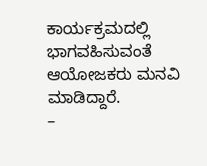ಕಾರ್ಯಕ್ರಮದಲ್ಲಿ ಭಾಗವಹಿಸುವಂತೆ ಆಯೋಜಕರು ಮನವಿ ಮಾಡಿದ್ದಾರೆ.
–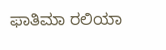ಫಾತಿಮಾ ರಲಿಯಾ